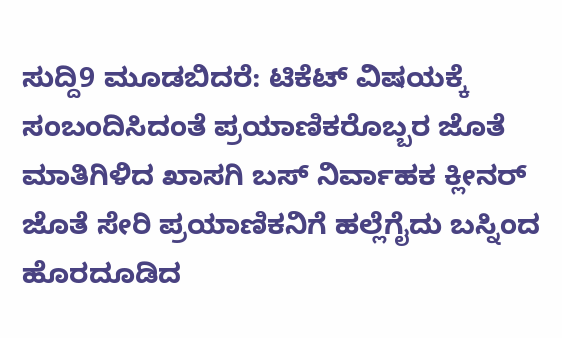ಸುದ್ದಿ9 ಮೂಡಬಿದರೆ: ಟಿಕೆಟ್ ವಿಷಯಕ್ಕೆ ಸಂಬಂದಿಸಿದಂತೆ ಪ್ರಯಾಣಿಕರೊಬ್ಬರ ಜೊತೆ ಮಾತಿಗಿಳಿದ ಖಾಸಗಿ ಬಸ್ ನಿರ್ವಾಹಕ ಕ್ಲೀನರ್ ಜೊತೆ ಸೇರಿ ಪ್ರಯಾಣಿಕನಿಗೆ ಹಲ್ಲೆಗೈದು ಬಸ್ನಿಂದ ಹೊರದೂಡಿದ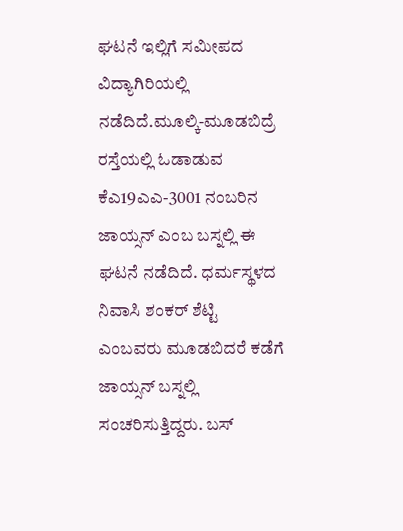ಘಟನೆ ಇಲ್ಲಿಗೆ ಸಮೀಪದ ವಿದ್ಯಾಗಿರಿಯಲ್ಲಿ ನಡೆದಿದೆ.ಮೂಲ್ಕಿ-ಮೂಡಬಿದ್ರೆ ರಸ್ತೆಯಲ್ಲಿ ಓಡಾಡುವ ಕೆಎ19ಎಎ-3001 ನಂಬರಿನ ಜಾಯ್ಸನ್ ಎಂಬ ಬಸ್ನಲ್ಲಿ ಈ ಘಟನೆ ನಡೆದಿದೆ. ಧರ್ಮಸ್ಥಳದ ನಿವಾಸಿ ಶಂಕರ್ ಶೆಟ್ಟಿ ಎಂಬವರು ಮೂಡಬಿದರೆ ಕಡೆಗೆ ಜಾಯ್ಸನ್ ಬಸ್ನಲ್ಲಿ ಸಂಚರಿಸುತ್ತಿದ್ದರು. ಬಸ್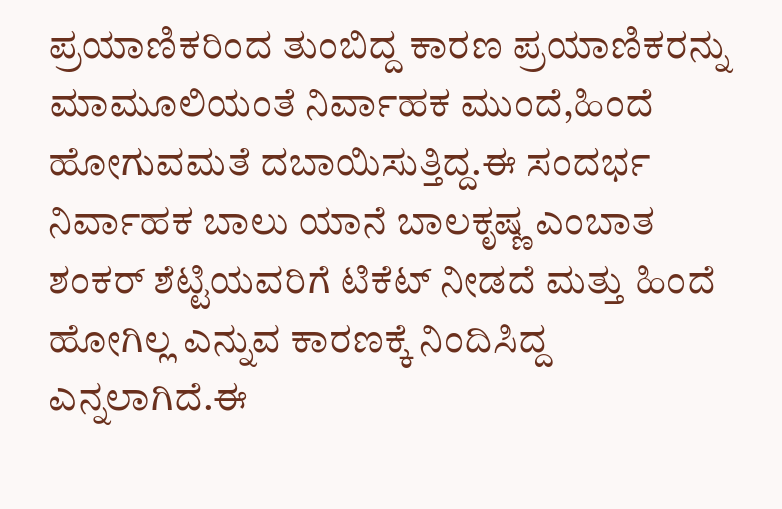ಪ್ರಯಾಣಿಕರಿಂದ ತುಂಬಿದ್ದ ಕಾರಣ ಪ್ರಯಾಣಿಕರನ್ನು ಮಾಮೂಲಿಯಂತೆ ನಿರ್ವಾಹಕ ಮುಂದೆ,ಹಿಂದೆ ಹೋಗುವಮತೆ ದಬಾಯಿಸುತ್ತಿದ್ದ.ಈ ಸಂದರ್ಭ ನಿರ್ವಾಹಕ ಬಾಲು ಯಾನೆ ಬಾಲಕೃಷ್ಣ ಎಂಬಾತ ಶಂಕರ್ ಶೆಟ್ಟಿಯವರಿಗೆ ಟಿಕೆಟ್ ನೀಡದೆ ಮತ್ತು ಹಿಂದೆ ಹೋಗಿಲ್ಲ ಎನ್ನುವ ಕಾರಣಕ್ಕೆ ನಿಂದಿಸಿದ್ದ ಎನ್ನಲಾಗಿದೆ.ಈ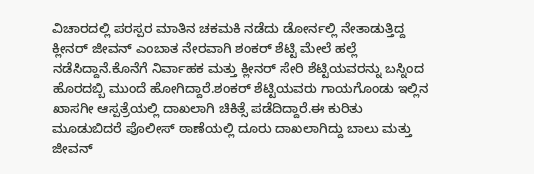ವಿಚಾರದಲ್ಲಿ ಪರಸ್ಪರ ಮಾತಿನ ಚಕಮಕಿ ನಡೆದು ಡೋರ್ನಲ್ಲಿ ನೇತಾಡುತ್ತಿದ್ದ ಕ್ಲೀನರ್ ಜೀವನ್ ಎಂಬಾತ ನೇರವಾಗಿ ಶಂಕರ್ ಶೆಟ್ಟಿ ಮೇಲೆ ಹಲ್ಲೆ ನಡೆಸಿದ್ದಾನೆ.ಕೊನೆಗೆ ನಿರ್ವಾಹಕ ಮತ್ತು ಕ್ಲೀನರ್ ಸೇರಿ ಶೆಟ್ಟಿಯವರನ್ನು ಬಸ್ನಿಂದ ಹೊರದಬ್ಬಿ ಮುಂದೆ ಹೋಗಿದ್ದಾರೆ.ಶಂಕರ್ ಶೆಟ್ಟಿಯವರು ಗಾಯಗೊಂಡು ಇಲ್ಲಿನ ಖಾಸಗೀ ಆಸ್ಪತ್ರೆಯಲ್ಲಿ ದಾಖಲಾಗಿ ಚಿಕಿತ್ಸೆ ಪಡೆದಿದ್ದಾರೆ.ಈ ಕುರಿತು ಮೂಡುಬಿದರೆ ಪೊಲೀಸ್ ಠಾಣೆಯಲ್ಲಿ ದೂರು ದಾಖಲಾಗಿದ್ದು ಬಾಲು ಮತ್ತು ಜೀವನ್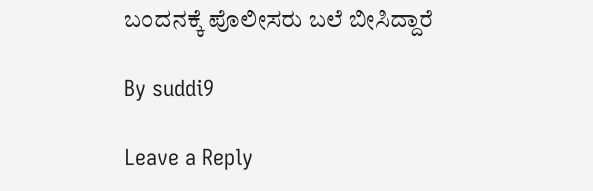ಬಂದನಕ್ಕೆ ಪೊಲೀಸರು ಬಲೆ ಬೀಸಿದ್ದಾರೆ

By suddi9

Leave a Reply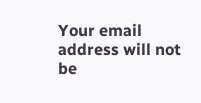Your email address will not be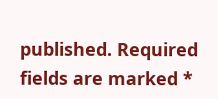published. Required fields are marked *